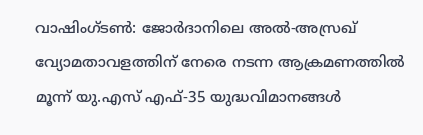വാഷിംഗ്ടൺ: ജോർദാനിലെ അൽ-അസ്രഖ് വ്യോമതാവളത്തിന് നേരെ നടന്ന ആക്രമണത്തിൽ മൂന്ന് യു.എസ് എഫ്-35 യുദ്ധവിമാനങ്ങൾ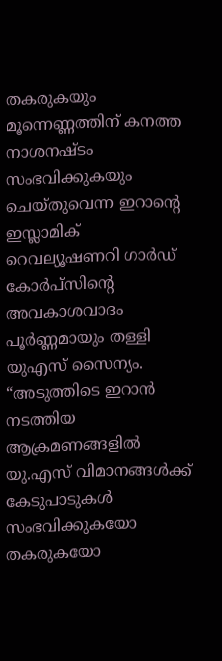തകരുകയും മൂന്നെണ്ണത്തിന് കനത്ത നാശനഷ്ടം സംഭവിക്കുകയും ചെയ്തുവെന്ന ഇറാന്റെ ഇസ്ലാമിക് റെവല്യൂഷണറി ഗാർഡ് കോർപ്സിന്റെ അവകാശവാദം പൂർണ്ണമായും തള്ളി യുഎസ് സൈന്യം.
“അടുത്തിടെ ഇറാൻ നടത്തിയ ആക്രമണങ്ങളിൽ യു.എസ് വിമാനങ്ങൾക്ക് കേടുപാടുകൾ സംഭവിക്കുകയോ തകരുകയോ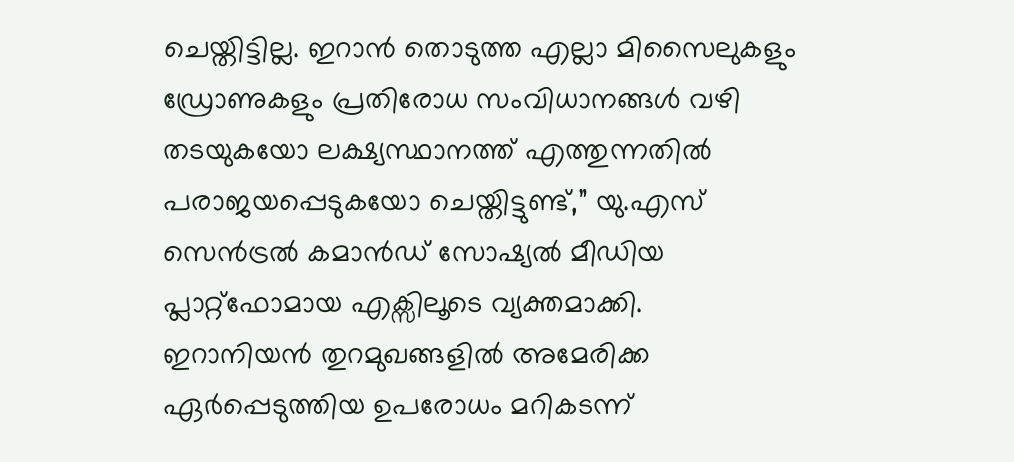ചെയ്തിട്ടില്ല. ഇറാൻ തൊടുത്ത എല്ലാ മിസൈലുകളും ഡ്രോണുകളും പ്രതിരോധ സംവിധാനങ്ങൾ വഴി തടയുകയോ ലക്ഷ്യസ്ഥാനത്ത് എത്തുന്നതിൽ പരാജയപ്പെടുകയോ ചെയ്തിട്ടുണ്ട്,” യു.എസ് സെൻട്രൽ കമാൻഡ് സോഷ്യൽ മീഡിയ പ്ലാറ്റ്ഫോമായ എക്സിലൂടെ വ്യക്തമാക്കി.
ഇറാനിയൻ തുറമുഖങ്ങളിൽ അമേരിക്ക ഏർപ്പെടുത്തിയ ഉപരോധം മറികടന്ന്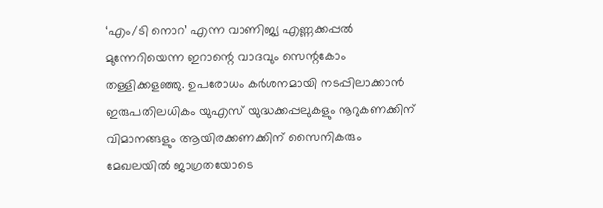‘എം/ടി നൊറ’ എന്ന വാണിജ്യ എണ്ണക്കപ്പൽ മുന്നേറിയെന്ന ഇറാന്റെ വാദവും സെന്റകോം തള്ളിക്കളഞ്ഞു. ഉപരോധം കർശനമായി നടപ്പിലാക്കാൻ ഇരുപതിലധികം യുഎസ് യുദ്ധക്കപ്പലുകളും നൂറുകണക്കിന് വിമാനങ്ങളും ആയിരക്കണക്കിന് സൈനികരും മേഖലയിൽ ജാഗ്രതയോടെ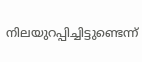നിലയുറപ്പിച്ചിട്ടുണ്ടെന്ന്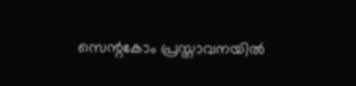സെന്റകോം പ്രസ്താവനയിൽ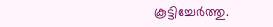കൂട്ടിച്ചേർത്തു.